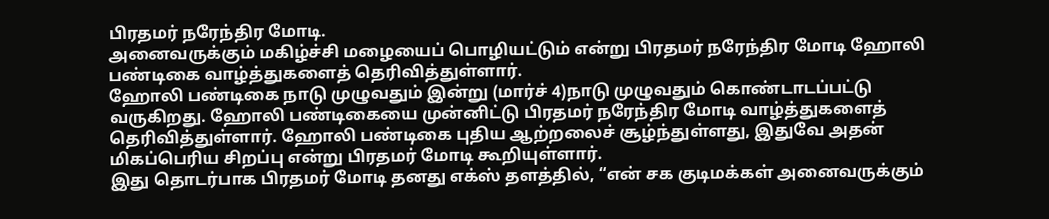பிரதமர் நரேந்திர மோடி.
அனைவருக்கும் மகிழ்ச்சி மழையைப் பொழியட்டும் என்று பிரதமர் நரேந்திர மோடி ஹோலி பண்டிகை வாழ்த்துகளைத் தெரிவித்துள்ளார்.
ஹோலி பண்டிகை நாடு முழுவதும் இன்று (மார்ச் 4)நாடு முழுவதும் கொண்டாடப்பட்டு வருகிறது. ஹோலி பண்டிகையை முன்னிட்டு பிரதமர் நரேந்திர மோடி வாழ்த்துகளைத் தெரிவித்துள்ளார். ஹோலி பண்டிகை புதிய ஆற்றலைச் சூழ்ந்துள்ளது, இதுவே அதன் மிகப்பெரிய சிறப்பு என்று பிரதமர் மோடி கூறியுள்ளார்.
இது தொடர்பாக பிரதமர் மோடி தனது எக்ஸ் தளத்தில், “என் சக குடிமக்கள் அனைவருக்கும்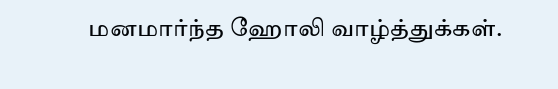மனமார்ந்த ஹோலி வாழ்த்துக்கள்.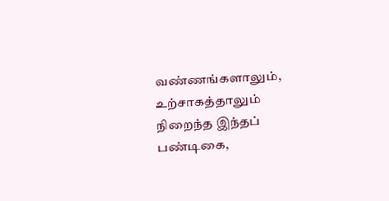வண்ணங்களாலும், உற்சாகத்தாலும் நிறைந்த இந்தப் பண்டிகை,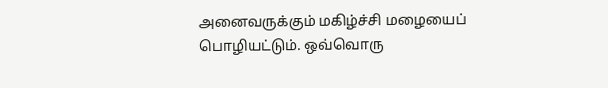அனைவருக்கும் மகிழ்ச்சி மழையைப் பொழியட்டும். ஒவ்வொரு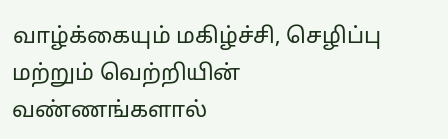வாழ்க்கையும் மகிழ்ச்சி, செழிப்பு மற்றும் வெற்றியின் வண்ணங்களால்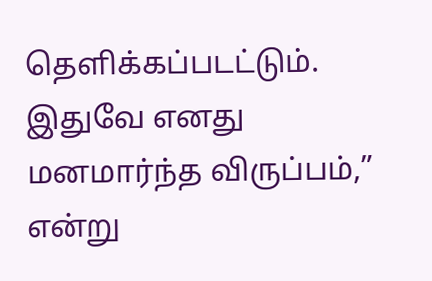தெளிக்கப்படட்டும். இதுவே எனது மனமார்ந்த விருப்பம்,” என்று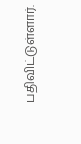பதிவிட்டுள்ளார்.